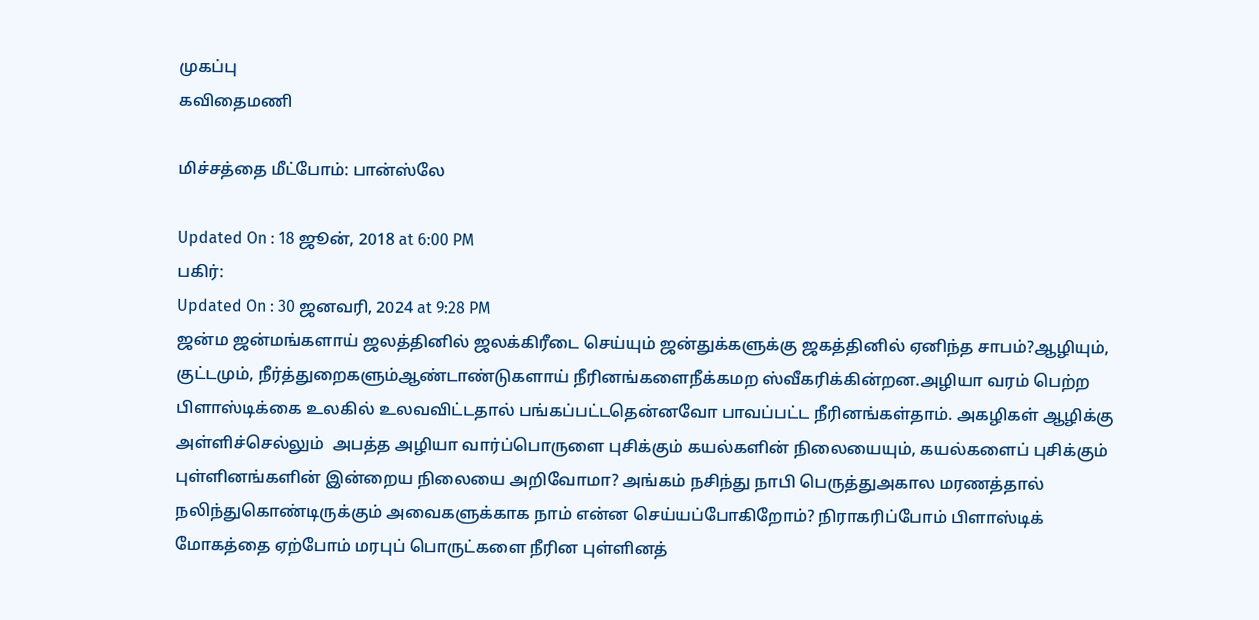முகப்பு
கவிதைமணி

மிச்சத்தை மீட்போம்: பான்ஸ்லே

Updated On : 18 ஜூன், 2018 at 6:00 PM
பகிர்:
Updated On : 30 ஜனவரி, 2024 at 9:28 PM
ஜன்ம ஜன்மங்களாய் ஜலத்தினில் ஜலக்கிரீடை செய்யும் ஜன்துக்களுக்கு ஜகத்தினில் ஏனிந்த சாபம்?ஆழியும், குட்டமும், நீர்த்துறைகளும்ஆண்டாண்டுகளாய் நீரினங்களைநீக்கமற ஸ்வீகரிக்கின்றன.அழியா வரம் பெற்ற பிளாஸ்டிக்கை உலகில் உலவவிட்டதால் பங்கப்பட்டதென்னவோ பாவப்பட்ட நீரினங்கள்தாம். அகழிகள் ஆழிக்கு அள்ளிச்செல்லும்  அபத்த அழியா வார்ப்பொருளை புசிக்கும் கயல்களின் நிலையையும், கயல்களைப் புசிக்கும் புள்ளினங்களின் இன்றைய நிலையை அறிவோமா? அங்கம் நசிந்து நாபி பெருத்துஅகால மரணத்தால் நலிந்துகொண்டிருக்கும் அவைகளுக்காக நாம் என்ன செய்யப்போகிறோம்? நிராகரிப்போம் பிளாஸ்டிக் மோகத்தை ஏற்போம் மரபுப் பொருட்களை நீரின புள்ளினத்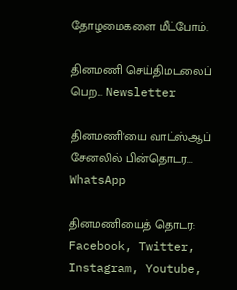தோழமைகளை மீட்போம்.

தினமணி செய்திமடலைப் பெற... Newsletter

தினமணி'யை வாட்ஸ்ஆப் சேனலில் பின்தொடர... WhatsApp

தினமணியைத் தொடர: Facebook, Twitter, Instagram, Youtube,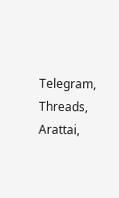Telegram, Threads, Arattai,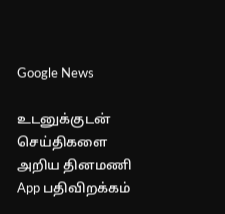Google News

உடனுக்குடன் செய்திகளை அறிய தினமணி App பதிவிறக்கம்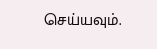செய்யவும்.